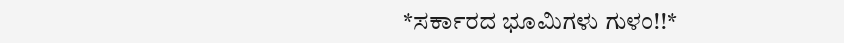*ಸರ್ಕಾರದ ಭೂಮಿಗಳು ಗುಳಂ!!*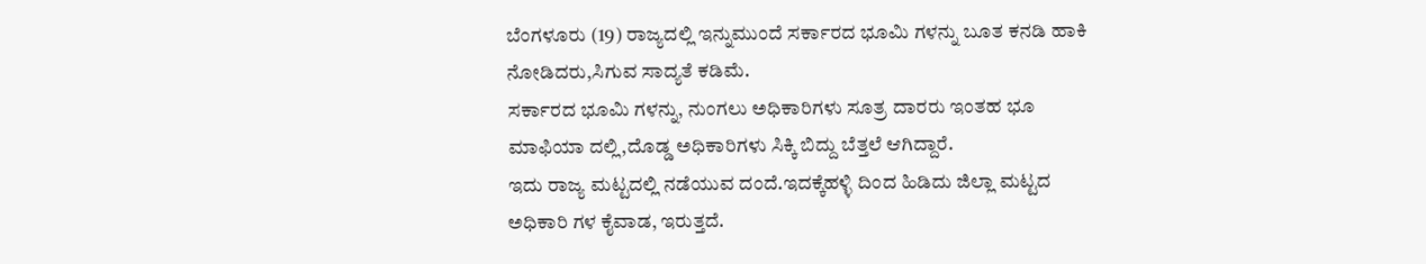ಬೆಂಗಳೂರು (19) ರಾಜ್ಯದಲ್ಲಿ ಇನ್ನುಮುಂದೆ ಸರ್ಕಾರದ ಭೂಮಿ ಗಳನ್ನು ಬೂತ ಕನಡಿ ಹಾಕಿ ನೋಡಿದರು,ಸಿಗುವ ಸಾದ್ಯತೆ ಕಡಿಮೆ.
ಸರ್ಕಾರದ ಭೂಮಿ ಗಳನ್ನು, ನುಂಗಲು ಅಧಿಕಾರಿಗಳು ಸೂತ್ರ ದಾರರು ಇಂತಹ ಭೂ ಮಾಫಿಯಾ ದಲ್ಲಿ,ದೊಡ್ಡ ಅಧಿಕಾರಿಗಳು ಸಿಕ್ಕಿ ಬಿದ್ದು ಬೆತ್ತಲೆ ಆಗಿದ್ದಾರೆ.
ಇದು ರಾಜ್ಯ ಮಟ್ಟದಲ್ಲಿ ನಡೆಯುವ ದಂದೆ.ಇದಕ್ಕೆಹಳ್ಳಿ ದಿಂದ ಹಿಡಿದು ಜಿಲ್ಲಾ ಮಟ್ಟದ ಅಧಿಕಾರಿ ಗಳ ಕೈವಾಡ, ಇರುತ್ತದೆ.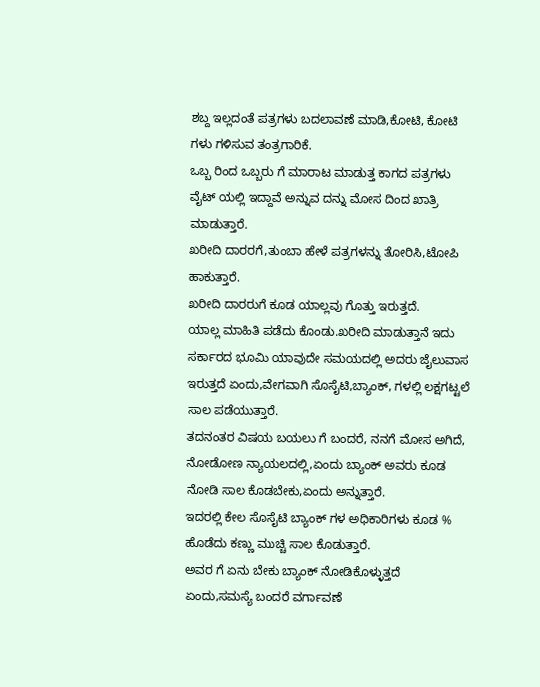ಶಬ್ದ ಇಲ್ಲದಂತೆ ಪತ್ರಗಳು ಬದಲಾವಣೆ ಮಾಡಿ,ಕೋಟಿ, ಕೋಟಿ ಗಳು ಗಳಿಸುವ ತಂತ್ರಗಾರಿಕೆ.
ಒಬ್ಬ ರಿಂದ ಒಬ್ಬರು ಗೆ ಮಾರಾಟ ಮಾಡುತ್ತ ಕಾಗದ ಪತ್ರಗಳು ವೈಟ್ ಯಲ್ಲಿ ಇದ್ದಾವೆ ಅನ್ನುವ ದನ್ನು ಮೋಸ ದಿಂದ ಖಾತ್ರಿ ಮಾಡುತ್ತಾರೆ.
ಖರೀದಿ ದಾರರಗೆ,ತುಂಬಾ ಹೇಳೆ ಪತ್ರಗಳನ್ನು ತೋರಿಸಿ,ಟೋಪಿ ಹಾಕುತ್ತಾರೆ.
ಖರೀದಿ ದಾರರುಗೆ ಕೂಡ ಯಾಲ್ಲವು ಗೊತ್ತು ಇರುತ್ತದೆ.
ಯಾಲ್ಲ ಮಾಹಿತಿ ಪಡೆದು ಕೊಂಡು.ಖರೀದಿ ಮಾಡುತ್ತಾನೆ ಇದು ಸರ್ಕಾರದ ಭೂಮಿ ಯಾವುದೇ ಸಮಯದಲ್ಲಿ ಅದರು ಜೈಲುವಾಸ ಇರುತ್ತದೆ ಏಂದು,ವೇಗವಾಗಿ ಸೊಸೈಟಿ,ಬ್ಯಾಂಕ್, ಗಳಲ್ಲಿ ಲಕ್ಷಗಟ್ಟಲೆ ಸಾಲ ಪಡೆಯುತ್ತಾರೆ.
ತದನಂತರ ವಿಷಯ ಬಯಲು ಗೆ ಬಂದರೆ, ನನಗೆ ಮೋಸ ಅಗಿದೆ, ನೋಡೋಣ ನ್ಯಾಯಲದಲ್ಲಿ,ಏಂದು ಬ್ಯಾಂಕ್ ಅವರು ಕೂಡ ನೋಡಿ ಸಾಲ ಕೊಡಬೇಕು,ಏಂದು ಅನ್ನುತ್ತಾರೆ.
ಇದರಲ್ಲಿ ಕೇಲ ಸೊಸೈಟಿ ಬ್ಯಾಂಕ್ ಗಳ ಅಧಿಕಾರಿಗಳು ಕೂಡ % ಹೊಡೆದು ಕಣ್ಣು ಮುಚ್ಚಿ ಸಾಲ ಕೊಡುತ್ತಾರೆ.
ಅವರ ಗೆ ಏನು ಬೇಕು ಬ್ಯಾಂಕ್ ನೋಡಿಕೊಳ್ಳುತ್ತದೆ ಏಂದು,ಸಮಸ್ಯೆ ಬಂದರೆ ವರ್ಗಾವಣೆ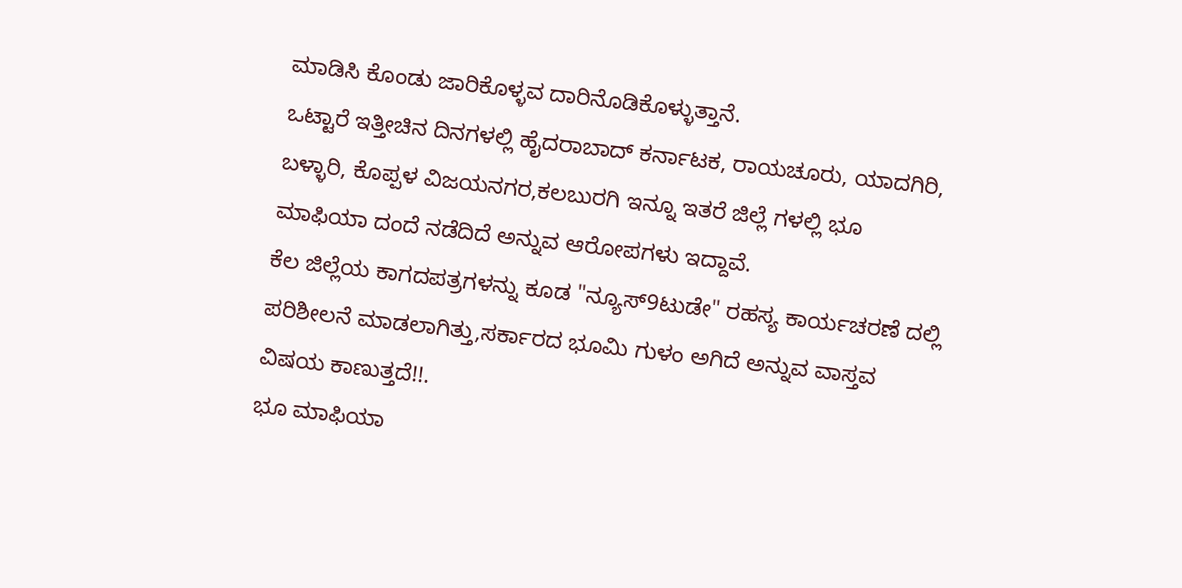ಮಾಡಿಸಿ ಕೊಂಡು ಜಾರಿಕೊಳ್ಳವ ದಾರಿನೊಡಿಕೊಳ್ಳುತ್ತಾನೆ.
ಒಟ್ಟಾರೆ ಇತ್ತೀಚಿನ ದಿನಗಳಲ್ಲಿ ಹೈದರಾಬಾದ್ ಕರ್ನಾಟಕ, ರಾಯಚೂರು, ಯಾದಗಿರಿ, ಬಳ್ಳಾರಿ, ಕೊಪ್ಪಳ ವಿಜಯನಗರ,ಕಲಬುರಗಿ ಇನ್ನೂ ಇತರೆ ಜಿಲ್ಲೆ ಗಳಲ್ಲಿ ಭೂ ಮಾಫಿಯಾ ದಂದೆ ನಡೆದಿದೆ ಅನ್ನುವ ಆರೋಪಗಳು ಇದ್ದಾವೆ.
ಕೆಲ ಜಿಲ್ಲೆಯ ಕಾಗದಪತ್ರಗಳನ್ನು ಕೂಡ "ನ್ಯೂಸ್9ಟುಡೇ" ರಹಸ್ಯ ಕಾರ್ಯಚರಣೆ ದಲ್ಲಿ ಪರಿಶೀಲನೆ ಮಾಡಲಾಗಿತ್ತು,ಸರ್ಕಾರದ ಭೂಮಿ ಗುಳಂ ಅಗಿದೆ ಅನ್ನುವ ವಾಸ್ತವ ವಿಷಯ ಕಾಣುತ್ತದೆ!!.
ಭೂ ಮಾಫಿಯಾ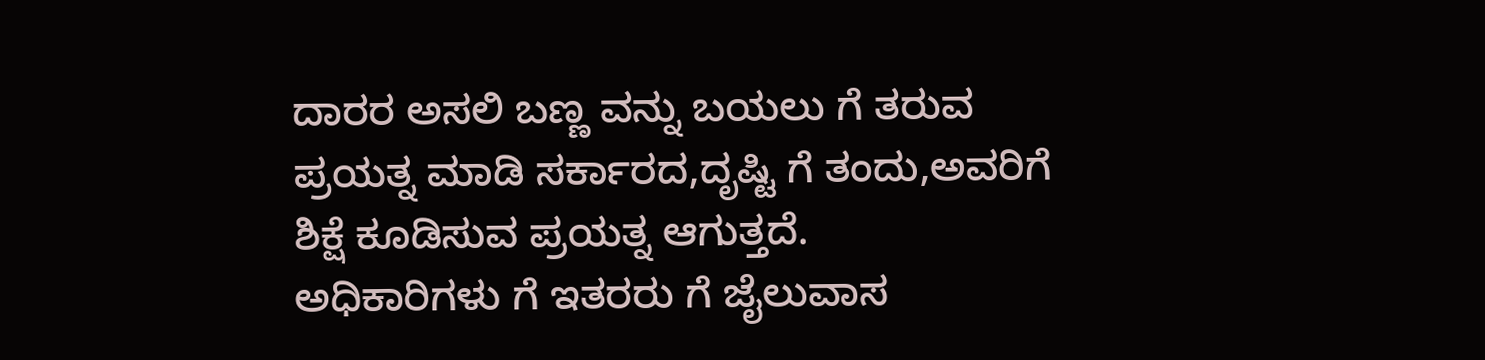ದಾರರ ಅಸಲಿ ಬಣ್ಣ ವನ್ನು ಬಯಲು ಗೆ ತರುವ ಪ್ರಯತ್ನ ಮಾಡಿ ಸರ್ಕಾರದ,ದೃಷ್ಟಿ ಗೆ ತಂದು,ಅವರಿಗೆ ಶಿಕ್ಷೆ ಕೂಡಿಸುವ ಪ್ರಯತ್ನ ಆಗುತ್ತದೆ.
ಅಧಿಕಾರಿಗಳು ಗೆ ಇತರರು ಗೆ ಜೈಲುವಾಸ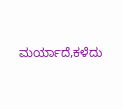ಮರ್ಯಾದೆ,ಕಳೆದು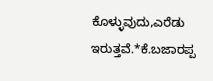ಕೊಳ್ಳುವುದು,ಎರೆಡು ಇರುತ್ತವೆ.*ಕೆ.ಬಜಾರಪ್ಪ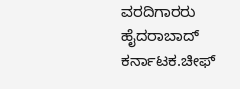ವರದಿಗಾರರು ಹೈದರಾಬಾದ್ ಕರ್ನಾಟಕ.ಚೀಫ್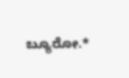ಬ್ಯೂರೋ.*